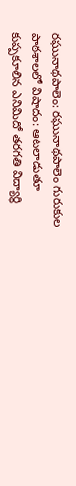రఘునాథపాలెం: రఘునాథపాలెం గురుకుల పాఠశాలలో విషాదం: ఆటలాడుతూ కుప్పకూలిన ఎనిమిదో తరగతి విద్యార్థి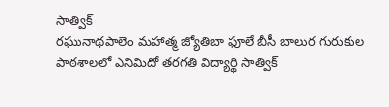సాత్విక్
రఘునాథపాలెం మహాత్మ జ్యోతిబా ఫూలే బీసీ బాలుర గురుకుల పాఠశాలలో ఎనిమిదో తరగతి విద్యార్థి సాత్విక్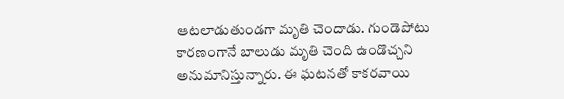ఆటలాడుతుండగా మృతి చెందాడు. గుండెపోటు కారణంగానే బాలుడు మృతి చెంది ఉండొచ్చని అనుమానిస్తున్నారు. ఈ ఘటనతో కాకరవాయి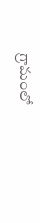గ్రామంలో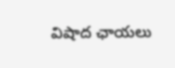విషాద ఛాయలు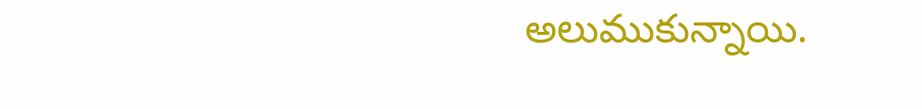అలుముకున్నాయి.